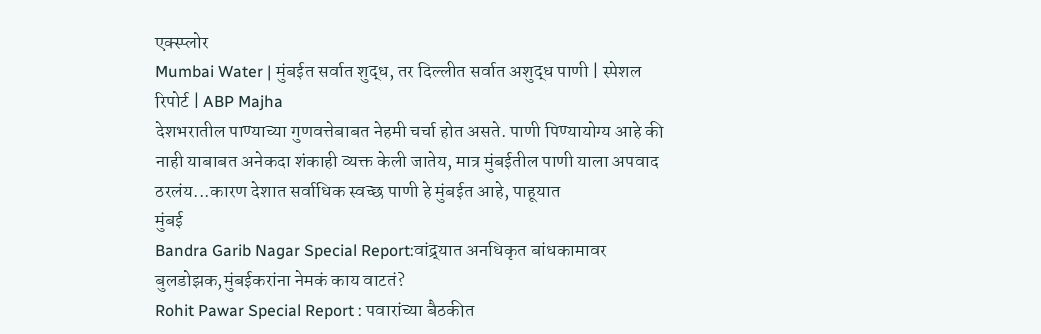एक्स्प्लोर
Mumbai Water | मुंबईत सर्वात शुद्ध, तर दिल्लीत सर्वात अशुद्ध पाणी | स्पेशल रिपोर्ट | ABP Majha
देशभरातील पाण्याच्या गुणवत्तेबाबत नेहमी चर्चा होत असते. पाणी पिण्यायोग्य आहे की नाही याबाबत अनेकदा शंकाही व्यक्त केली जातेय, मात्र मुंबईतील पाणी याला अपवाद ठरलंय...कारण देशात सर्वाधिक स्वच्छ पाणी हे मुंबईत आहे, पाहूयात
मुंबई
Bandra Garib Nagar Special Report:वांद्र्यात अनधिकृत बांधकामावर बुलडोझक,मुंबईकरांना नेमकं काय वाटतं?
Rohit Pawar Special Report : पवारांच्या बैठकीत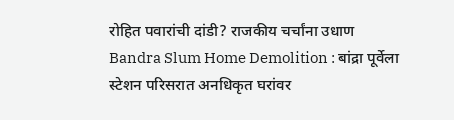रोहित पवारांची दांडी? राजकीय चर्चांना उधाण
Bandra Slum Home Demolition : बांद्रा पूर्वेला स्टेशन परिसरात अनधिकृत घरांवर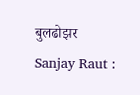बुलढोझर
Sanjay Raut :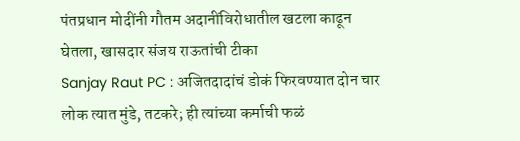पंतप्रधान मोदींनी गौतम अदानींविरोधातील खटला काढून घेतला, खासदार संजय राऊतांची टीका
Sanjay Raut PC : अजितदादांचं डोकं फिरवण्यात दोन चार लोक त्यात मुंडे, तटकरे; ही त्यांच्या कर्माची फळं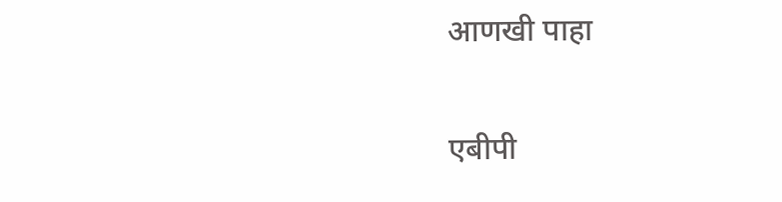आणखी पाहा

एबीपी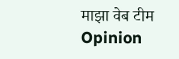माझा वेब टीम
Opinion